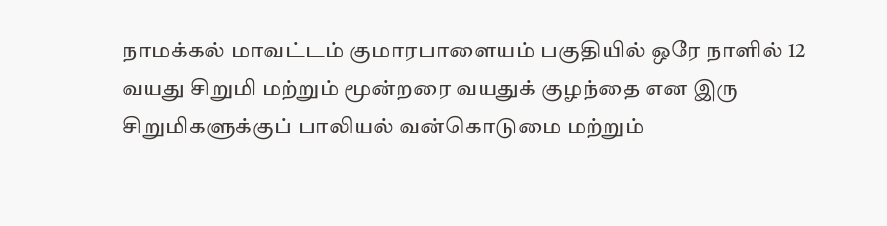நாமக்கல் மாவட்டம் குமாரபாளையம் பகுதியில் ஒரே நாளில் 12 வயது சிறுமி மற்றும் மூன்றரை வயதுக் குழந்தை என இரு சிறுமிகளுக்குப் பாலியல் வன்கொடுமை மற்றும்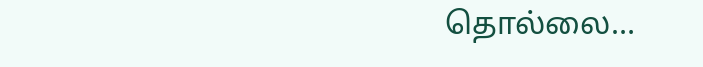தொல்லை…